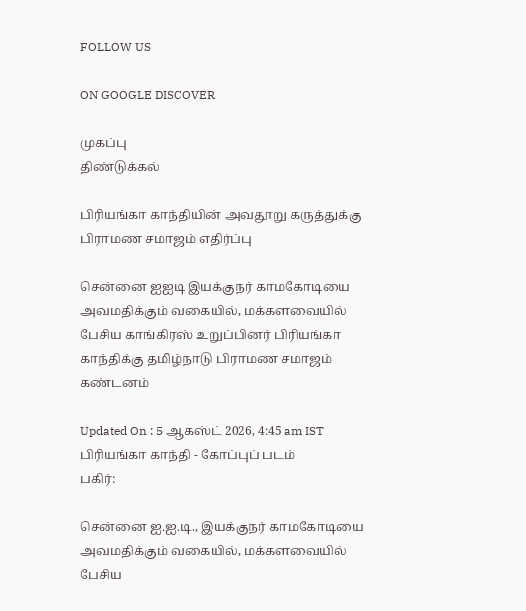FOLLOW US

ON GOOGLE DISCOVER

முகப்பு
திண்டுக்கல்

பிரியங்கா காந்தியின் அவதூறு கருத்துக்கு பிராமண சமாஜம் எதிர்ப்பு

சென்னை ஐஐடி இயக்குநர் காமகோடியை அவமதிக்கும் வகையில், மக்களவையில் பேசிய காங்கிரஸ் உறுப்பினர் பிரியங்கா காந்திக்கு தமிழ்நாடு பிராமண சமாஜம் கண்டனம்

Updated On : 5 ஆகஸ்ட் 2026, 4:45 am IST
பிரியங்கா காந்தி - கோப்புப் படம்
பகிர்:

சென்னை ஐ.ஐ.டி., இயக்குநர் காமகோடியை அவமதிக்கும் வகையில், மக்களவையில் பேசிய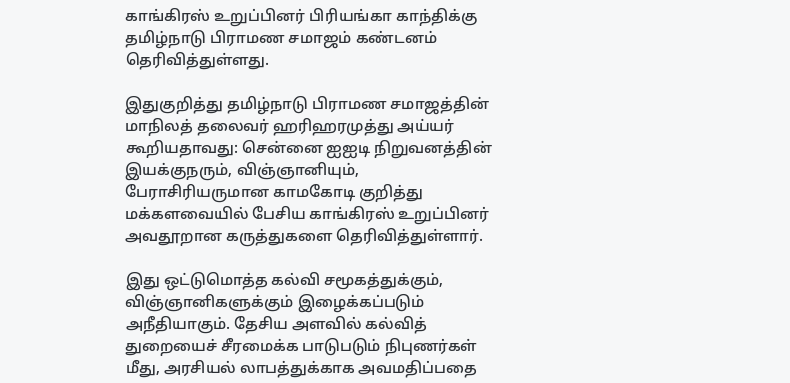காங்கிரஸ் உறுப்பினர் பிரியங்கா காந்திக்கு தமிழ்நாடு பிராமண சமாஜம் கண்டனம் தெரிவித்துள்ளது.

இதுகுறித்து தமிழ்நாடு பிராமண சமாஜத்தின் மாநிலத் தலைவர் ஹரிஹரமுத்து அய்யர் கூறியதாவது: சென்னை ஐஐடி நிறுவனத்தின் இயக்குநரும், விஞ்ஞானியும், பேராசிரியருமான காமகோடி குறித்து மக்களவையில் பேசிய காங்கிரஸ் உறுப்பினர் அவதூறான கருத்துகளை தெரிவித்துள்ளார்.

இது ஒட்டுமொத்த கல்வி சமூகத்துக்கும், விஞ்ஞானிகளுக்கும் இழைக்கப்படும் அநீதியாகும். தேசிய அளவில் கல்வித் துறையைச் சீரமைக்க பாடுபடும் நிபுணர்கள் மீது, அரசியல் லாபத்துக்காக அவமதிப்பதை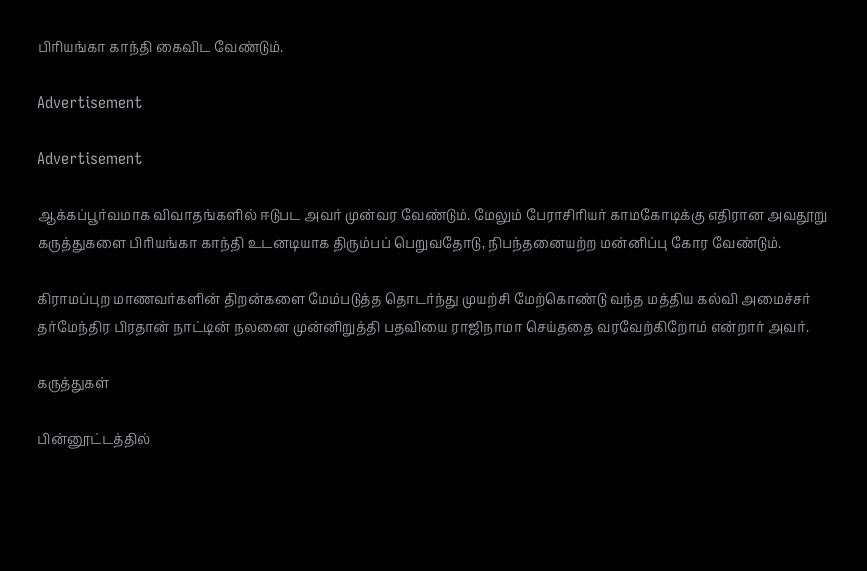பிரியங்கா காந்தி கைவிட வேண்டும்.

Advertisement

Advertisement

ஆக்கப்பூர்வமாக விவாதங்களில் ஈடுபட அவர் முன்வர வேண்டும். மேலும் பேராசிரியர் காமகோடிக்கு எதிரான அவதூறு கருத்துகளை பிரியங்கா காந்தி உடனடியாக திரும்பப் பெறுவதோடு, நிபந்தனையற்ற மன்னிப்பு கோர வேண்டும்.

கிராமப்புற மாணவர்களின் திறன்களை மேம்படுத்த தொடர்ந்து முயற்சி மேற்கொண்டு வந்த மத்திய கல்வி அமைச்சர் தர்மேந்திர பிரதான் நாட்டின் நலனை முன்னிறுத்தி பதவியை ராஜிநாமா செய்ததை வரவேற்கிறோம் என்றார் அவர்.

கருத்துகள்

பின்னூட்டத்தில்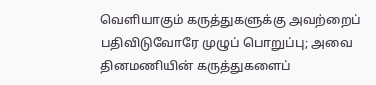வெளியாகும் கருத்துகளுக்கு அவற்றைப் பதிவிடுவோரே முழுப் பொறுப்பு; அவை தினமணியின் கருத்துகளைப்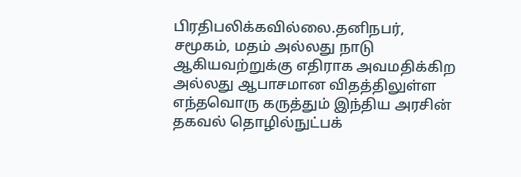பிரதிபலிக்கவில்லை.தனிநபர், சமூகம், மதம் அல்லது நாடு ஆகியவற்றுக்கு எதிராக அவமதிக்கிற அல்லது ஆபாசமான விதத்திலுள்ள எந்தவொரு கருத்தும் இந்திய அரசின் தகவல் தொழில்நுட்பக்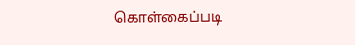கொள்கைப்படி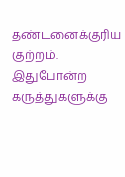தண்டனைக்குரிய குற்றம். இதுபோன்ற கருத்துகளுக்கு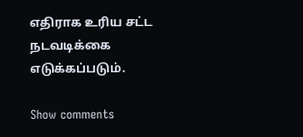எதிராக உரிய சட்ட நடவடிக்கை எடுக்கப்படும்.

Show comments